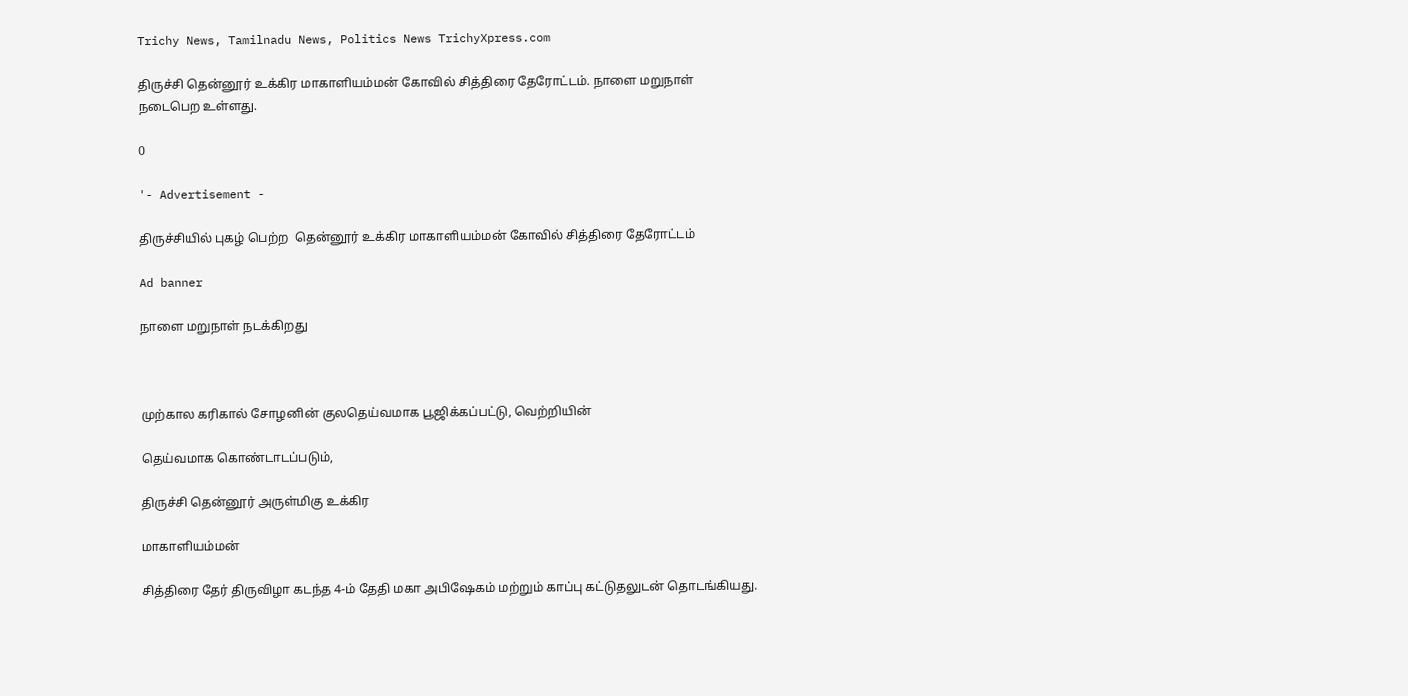Trichy News, Tamilnadu News, Politics News TrichyXpress.com

திருச்சி தென்னூர் உக்கிர மாகாளியம்மன் கோவில் சித்திரை தேரோட்டம். நாளை மறுநாள் நடைபெற உள்ளது.

0

'- Advertisement -

திருச்சியில் புகழ் பெற்ற  தென்னூர் உக்கிர மாகாளியம்மன் கோவில் சித்திரை தேரோட்டம்

Ad banner

நாளை மறுநாள் நடக்கிறது



முற்கால கரிகால் சோழனின் குலதெய்வமாக பூஜிக்கப்பட்டு, வெற்றியின்

தெய்வமாக கொண்டாடப்படும்,

திருச்சி தென்னூர் அருள்மிகு உக்கிர

மாகாளியம்மன்

சித்திரை தேர் திருவிழா கடந்த 4-ம் தேதி மகா அபிஷேகம் மற்றும் காப்பு கட்டுதலுடன் தொடங்கியது.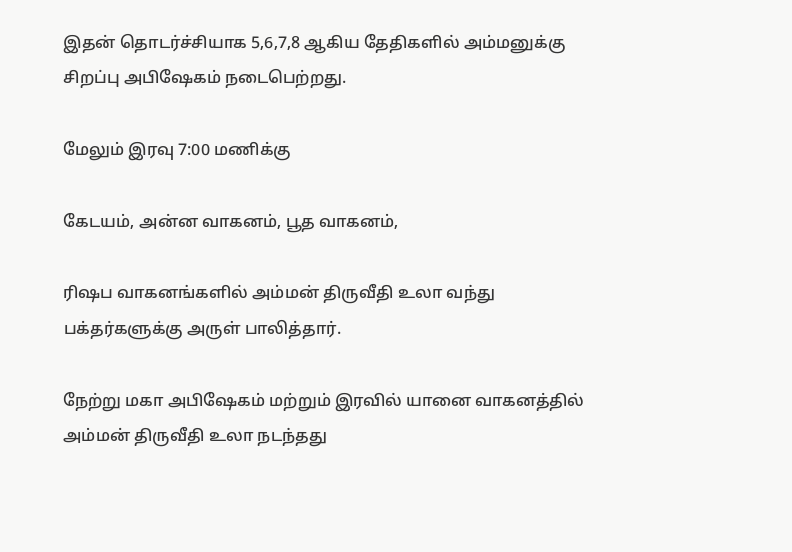இதன் தொடர்ச்சியாக 5,6,7,8 ஆகிய தேதிகளில் அம்மனுக்கு சிறப்பு அபிஷேகம் நடைபெற்றது.

மேலும் இரவு 7:00 மணிக்கு

கேடயம், அன்ன வாகனம், பூத வாகனம்,

ரிஷப வாகனங்களில் அம்மன் திருவீதி உலா வந்து பக்தர்களுக்கு அருள் பாலித்தார்.

நேற்று மகா அபிஷேகம் மற்றும் இரவில் யானை வாகனத்தில் அம்மன் திருவீதி உலா நடந்தது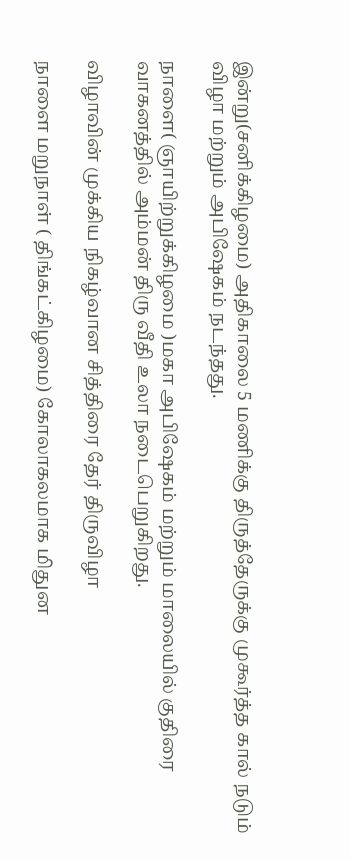இன்று(சனிக்கிழமை) அதிகாலை 5 மணிக்கு திருத்தேருக்கு முகூர்த்த கால் நடும் விழா மற்றும் அபிஷேகம் நடந்தது.

நாளை( ஞாயிற்றுக்கிழமை )மகா அபிஷேகம் மற்றும் மாலையில் குதிரை வாகனத்தில் அம்மன் திரு வீதி உலா நடைபெறுகிறது.

விழாவின் முக்கிய நிகழ்வான சித்திரை தேர் திருவிழா

நாளை மறுநாள் ( திங்கட்கிழமை) கோலாகலமாக மிதுன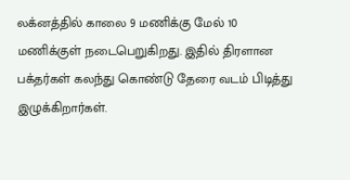லக்னத்தில் காலை 9 மணிக்கு மேல் 10 மணிக்குள் நடைபெறுகிறது. இதில் திரளான பக்தர்கள் கலந்து கொண்டு தேரை வடம் பிடித்து இழுக்கிறார்கள்.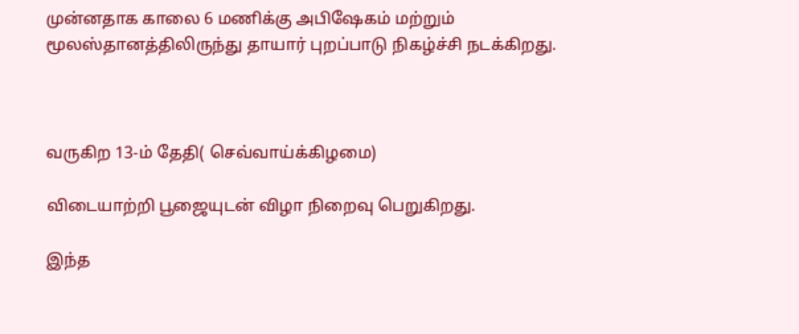முன்னதாக காலை 6 மணிக்கு அபிஷேகம் மற்றும் மூலஸ்தானத்திலிருந்து தாயார் புறப்பாடு நிகழ்ச்சி நடக்கிறது.



வருகிற 13-ம் தேதி( செவ்வாய்க்கிழமை)

விடையாற்றி பூஜையுடன் விழா நிறைவு பெறுகிறது.

இந்த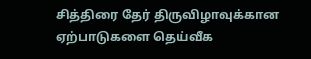சித்திரை தேர் திருவிழாவுக்கான ஏற்பாடுகளை தெய்வீக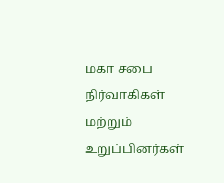மகா சபை நிர்வாகிகள் மற்றும் உறுப்பினர்கள்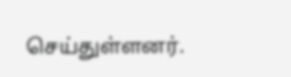செய்துள்ளனர்.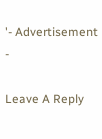'- Advertisement -

Leave A Reply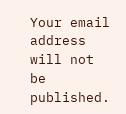Your email address will not be published.